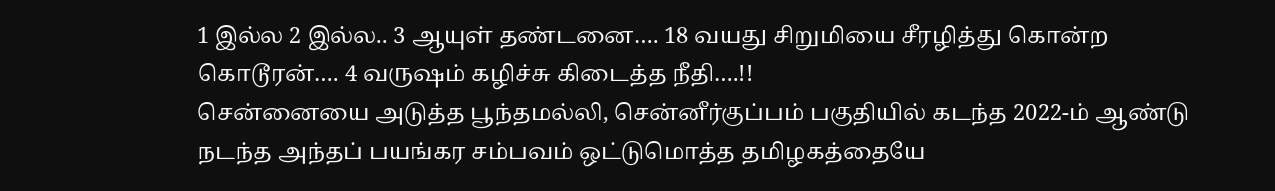1 இல்ல 2 இல்ல.. 3 ஆயுள் தண்டனை…. 18 வயது சிறுமியை சீரழித்து கொன்ற கொடூரன்…. 4 வருஷம் கழிச்சு கிடைத்த நீதி….!!
சென்னையை அடுத்த பூந்தமல்லி, சென்னீர்குப்பம் பகுதியில் கடந்த 2022-ம் ஆண்டு நடந்த அந்தப் பயங்கர சம்பவம் ஒட்டுமொத்த தமிழகத்தையே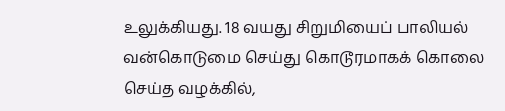உலுக்கியது. 18 வயது சிறுமியைப் பாலியல் வன்கொடுமை செய்து கொடூரமாகக் கொலை செய்த வழக்கில்,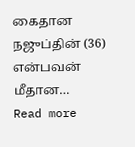கைதான நஜுப்தின் (36) என்பவன் மீதான…
Read more